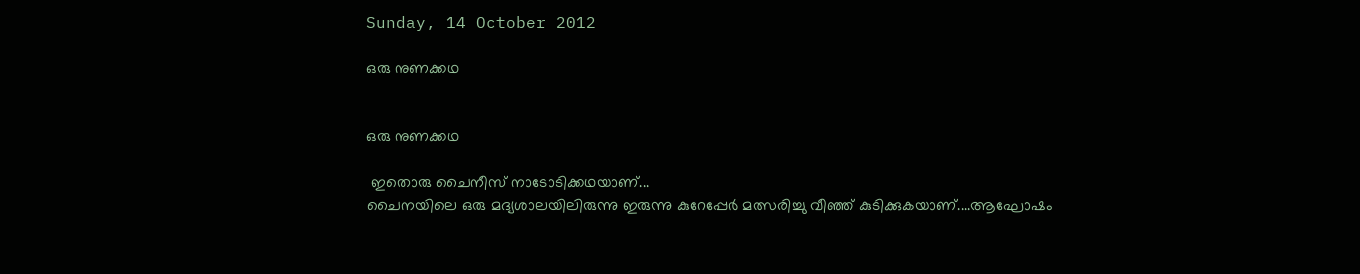Sunday, 14 October 2012

ഒരു നുണക്കഥ


ഒരു നുണക്കഥ

 ഇതൊരു ചൈനീസ്‌ നാടോടിക്കഥയാണ്...
ചൈനയിലെ ഒരു മദ്യശാലയിലിരുന്നു ഇരുന്നു കുറേപ്പേര്‍ മത്സരിച്ചു വീഞ്ഞ് കുടിക്കുകയാണ്....ആഘോഷം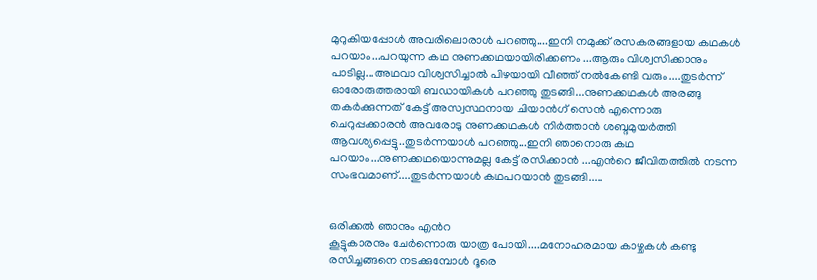മുറുകിയപ്പോള്‍ അവരിലൊരാള്‍ പറഞ്ഞു....ഇനി നമുക്ക് രസകരങ്ങളായ കഥകള്‍ പറയാം...പറയുന്ന കഥ നുണക്കഥയായിരിക്കണം ...ആരും വിശ്വസിക്കാനും പാടില്ല...അഥവാ വിശ്വസിച്ചാല്‍ പിഴയായി വീഞ്ഞ് നല്‍കേണ്ടി വരും....തുടര്‍ന്ന് ഓരോരുത്തരായി ബഡായികള്‍ പറഞ്ഞു തുടങ്ങി...നുണക്കഥകള്‍ അരങ്ങു തകര്‍ക്കുന്നത് കേട്ട് അസ്വസ്ഥനായ ചിയാന്‍ഗ് സെന്‍ എന്നൊരു ചെറുപ്പക്കാരന്‍ അവരോടു നുണക്കഥകള്‍ നിര്‍ത്താന്‍ ശബ്ദമുയര്‍ത്തി ആവശ്യപ്പെട്ടു..തുടര്‍ന്നയാള്‍ പറഞ്ഞു...ഇനി ഞാനൊരു കഥ പറയാം...നുണക്കഥയൊന്നുമല്ല കേട്ട് രസിക്കാന്‍ ...എന്‍റെ ജീവിതത്തില്‍ നടന്ന സംഭവമാണ്....തുടര്‍ന്നയാള്‍ കഥപറയാന്‍ തുടങ്ങി.....


ഒരിക്കല്‍ ഞാനും എന്‍റ
കൂട്ടുകാരനും ചേര്‍ന്നൊരു യാത്ര പോയി....മനോഹരമായ കാഴ്ചകള്‍ കണ്ടു രസിച്ചങ്ങനെ നടക്കുമ്പോള്‍ ദൂരെ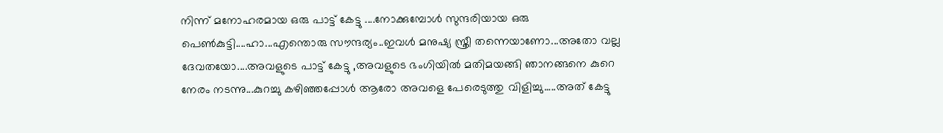നിന്ന് മനോഹരമായ ഒരു പാട്ട് കേട്ടു ....നോക്കുമ്പോള്‍ സുന്ദരിയായ ഒരു പെണ്‍കുട്ടി....ഹാ...എന്തൊരു സൗന്ദര്യം..ഇവള്‍ മനുഷ്യ സ്ത്രീ തന്നെയാണോ...അതോ വല്ല ദേവതയോ....അവളുടെ പാട്ട് കേട്ടു ,അവളുടെ ഭംഗിയില്‍ മതിമയങ്ങി ഞാനങ്ങനെ കുറെ നേരം നടന്നു...കുറച്ചു കഴിഞ്ഞപ്പോള്‍ ആരോ അവളെ പേരെടുത്തു വിളിച്ചു.....അത് കേട്ടു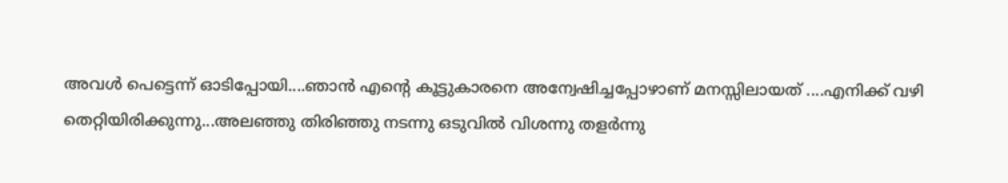അവള്‍ പെട്ടെന്ന് ഓടിപ്പോയി....ഞാന്‍ എന്‍റെ കൂട്ടുകാരനെ അന്വേഷിച്ചപ്പോഴാണ് മനസ്സിലായത്‌ ....എനിക്ക് വഴി തെറ്റിയിരിക്കുന്നു...അലഞ്ഞു തിരിഞ്ഞു നടന്നു ഒടുവില്‍ വിശന്നു തളര്‍ന്നു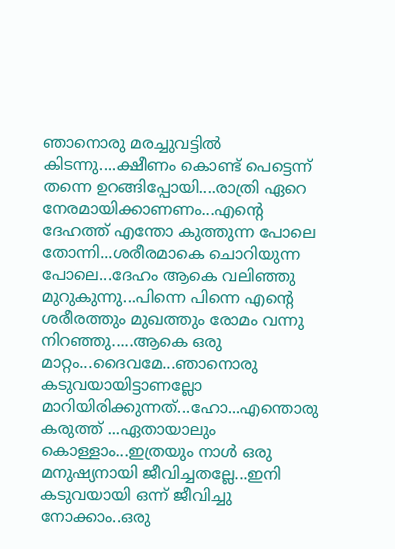ഞാനൊരു മരച്ചുവട്ടില്‍ കിടന്നു....ക്ഷീണം കൊണ്ട് പെട്ടെന്ന് തന്നെ ഉറങ്ങിപ്പോയി....രാത്രി ഏറെ നേരമായിക്കാണണം...എന്‍റെ ദേഹത്ത് എന്തോ കുത്തുന്ന പോലെ തോന്നി...ശരീരമാകെ ചൊറിയുന്ന പോലെ...ദേഹം ആകെ വലിഞ്ഞു മുറുകുന്നു...പിന്നെ പിന്നെ എന്‍റെ ശരീരത്തും മുഖത്തും രോമം വന്നു നിറഞ്ഞു.....ആകെ ഒരു മാറ്റം...ദൈവമേ...ഞാനൊരു കടുവയായിട്ടാണല്ലോ മാറിയിരിക്കുന്നത്...ഹോ...എന്തൊരു കരുത്ത് ...ഏതായാലും കൊള്ളാം...ഇത്രയും നാള്‍ ഒരു മനുഷ്യനായി ജീവിച്ചതല്ലേ...ഇനി കടുവയായി ഒന്ന് ജീവിച്ചു നോക്കാം..ഒരു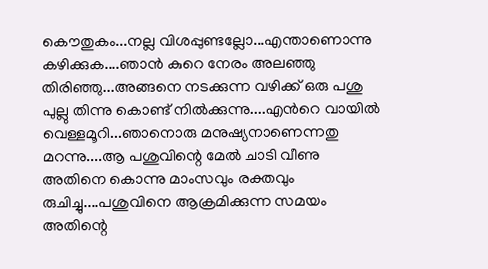കൌതുകം...നല്ല വിശപ്പുണ്ടല്ലോ...എന്താണൊന്നു കഴിക്കുക....ഞാന്‍ കുറെ നേരം അലഞ്ഞു തിരിഞ്ഞു...അങ്ങനെ നടക്കുന്ന വഴിക്ക് ഒരു പശു പുല്ലു തിന്നു കൊണ്ട് നില്‍ക്കുന്നു....എന്‍റെ വായില്‍ വെള്ളമൂറി...ഞാനൊരു മനുഷ്യനാണെന്നതു മറന്നു....ആ പശുവിന്റെ മേല്‍ ചാടി വീണു അതിനെ കൊന്നു മാംസവും രക്തവും രുചിച്ചു....പശുവിനെ ആക്രമിക്കുന്ന സമയം അതിന്റെ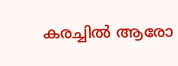കരച്ചില്‍ ആരോ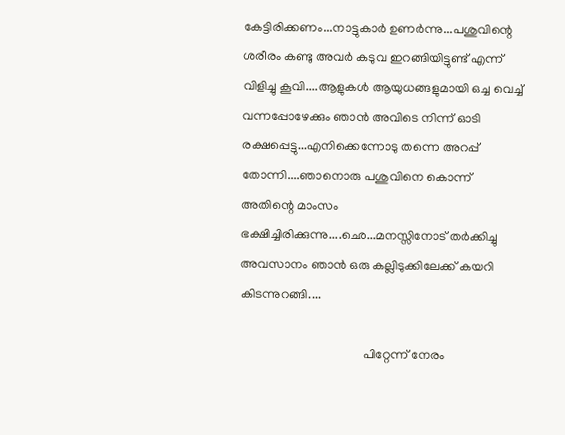കേട്ടിരിക്കണം...നാട്ടുകാര്‍ ഉണര്‍ന്നു...പശുവിന്റെ ശരീരം കണ്ടു അവര്‍ കടുവ ഇറങ്ങിയിട്ടുണ്ട് എന്ന് വിളിച്ചു കൂവി....ആളുകള്‍ ആയുധങ്ങളുമായി ഒച്ച വെച്ച് വന്നപ്പോഴേക്കും ഞാന്‍ അവിടെ നിന്ന് ഓടി രക്ഷപ്പെട്ടു...എനിക്കെന്നോടു തന്നെ അറപ്പ് തോന്നി....ഞാനൊരു പശുവിനെ കൊന്ന് അതിന്റെ മാംസം ഭക്ഷിച്ചിരിക്കുന്നു....ഛെ...മനസ്സിനോട് തര്‍ക്കിച്ചു അവസാനം ഞാന്‍ ഒരു കല്ലിടുക്കിലേക്ക് കയറി കിടന്നുറങ്ങി....

                                       പിറ്റേന്ന് നേരം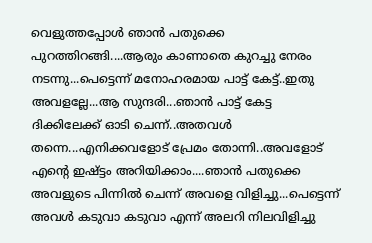വെളുത്തപ്പോള്‍ ഞാന്‍ പതുക്കെ പുറത്തിറങ്ങി....ആരും കാണാതെ കുറച്ചു നേരം നടന്നു...പെട്ടെന്ന് മനോഹരമായ പാട്ട് കേട്ട്..ഇതു അവളല്ലേ...ആ സുന്ദരി...ഞാന്‍ പാട്ട് കേട്ട ദിക്കിലേക്ക് ഓടി ചെന്ന്..അതവള്‍ തന്നെ...എനിക്കവളോട് പ്രേമം തോന്നി..അവളോട്‌ എന്റെ ഇഷ്ട്ടം അറിയിക്കാം....ഞാന്‍ പതുക്കെ അവളുടെ പിന്നില്‍ ചെന്ന് അവളെ വിളിച്ചു...പെട്ടെന്ന് അവള്‍ കടുവാ കടുവാ എന്ന് അലറി നിലവിളിച്ചു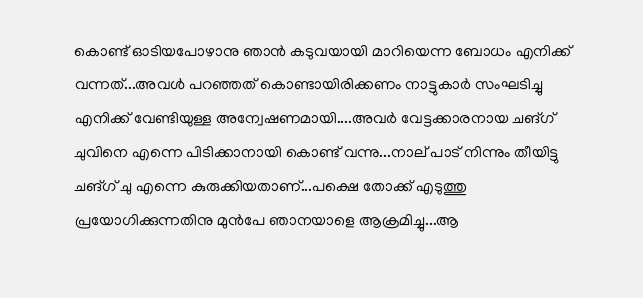കൊണ്ട് ഓടിയപോഴാനു ഞാന്‍ കടുവയായി മാറിയെന്ന ബോധം എനിക്ക് വന്നത്...അവള്‍ പറഞ്ഞത് കൊണ്ടായിരിക്കണം നാട്ടുകാര്‍ സംഘടിച്ചു എനിക്ക് വേണ്ടിയുള്ള അന്വേഷണമായി....അവര്‍ വേട്ടക്കാരനായ ചങ്ഗ് ചുവിനെ എന്നെ പിടിക്കാനായി കൊണ്ട് വന്നു...നാല് പാട് നിന്നും തീയിട്ടു ചങ്ഗ് ചു എന്നെ കുരുക്കിയതാണ്...പക്ഷെ തോക്ക് എടുത്തു പ്രയോഗിക്കുന്നതിനു മുന്‍പേ ഞാനയാളെ ആക്രമിച്ചു...ആ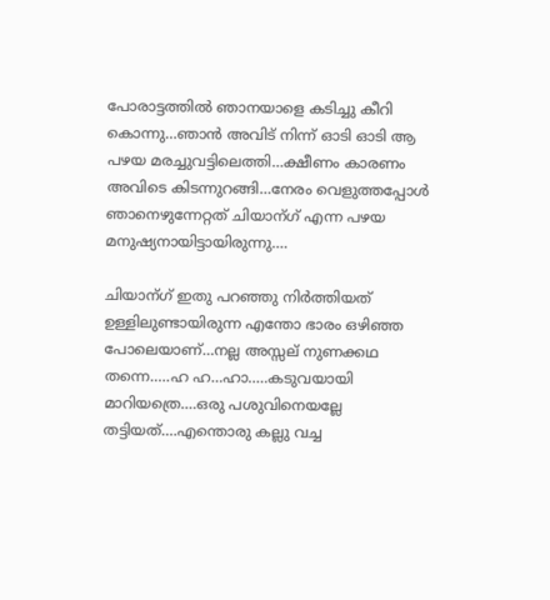പോരാട്ടത്തില്‍ ഞാനയാളെ കടിച്ചു കീറി കൊന്നു...ഞാന്‍ അവിട് നിന്ന് ഓടി ഓടി ആ പഴയ മരച്ചുവട്ടിലെത്തി...ക്ഷീണം കാരണം അവിടെ കിടന്നുറങ്ങി...നേരം വെളുത്തപ്പോള്‍ ഞാനെഴുന്നേറ്റത് ചിയാന്ഗ് എന്ന പഴയ മനുഷ്യനായിട്ടായിരുന്നു....

ചിയാന്ഗ് ഇതു പറഞ്ഞു നിര്‍ത്തിയത്  ഉള്ളിലുണ്ടായിരുന്ന എന്തോ ഭാരം ഒഴിഞ്ഞ പോലെയാണ്...നല്ല അസ്സല് നുണക്കഥ തന്നെ.....ഹ ഹ...ഹാ.....കടുവയായി മാറിയത്രെ....ഒരു പശുവിനെയല്ലേ തട്ടിയത്....എന്തൊരു കല്ലു വച്ച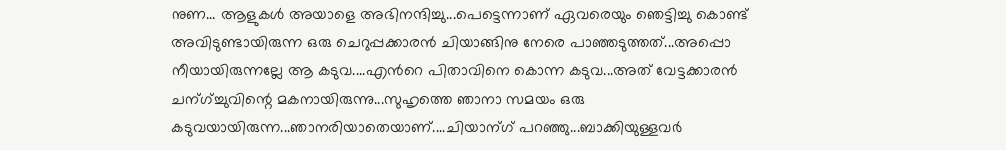നുണ... ആളുകള്‍ അയാളെ അഭിനന്ദിച്ചു...പെട്ടെന്നാണ് ഏവരെയും ഞെട്ടിച്ചു കൊണ്ട് അവിടുണ്ടായിരുന്ന ഒരു ചെറുപ്പക്കാരന്‍ ചിയാങ്ങിനു നേരെ പാഞ്ഞടുത്തത്...അപ്പൊ നീയായിരുന്നല്ലേ ആ കടുവ....എന്‍റെ പിതാവിനെ കൊന്ന കടുവ...അത് വേട്ടക്കാരന്‍ ചന്ഗ്ച്ചുവിന്റെ മകനായിരുന്നു...സുഹൃത്തെ ഞാനാ സമയം ഒരു കടുവയായിരുന്ന...ഞാനരിയാതെയാണ്....ചിയാന്ഗ് പറഞ്ഞു...ബാക്കിയുള്ളവര്‍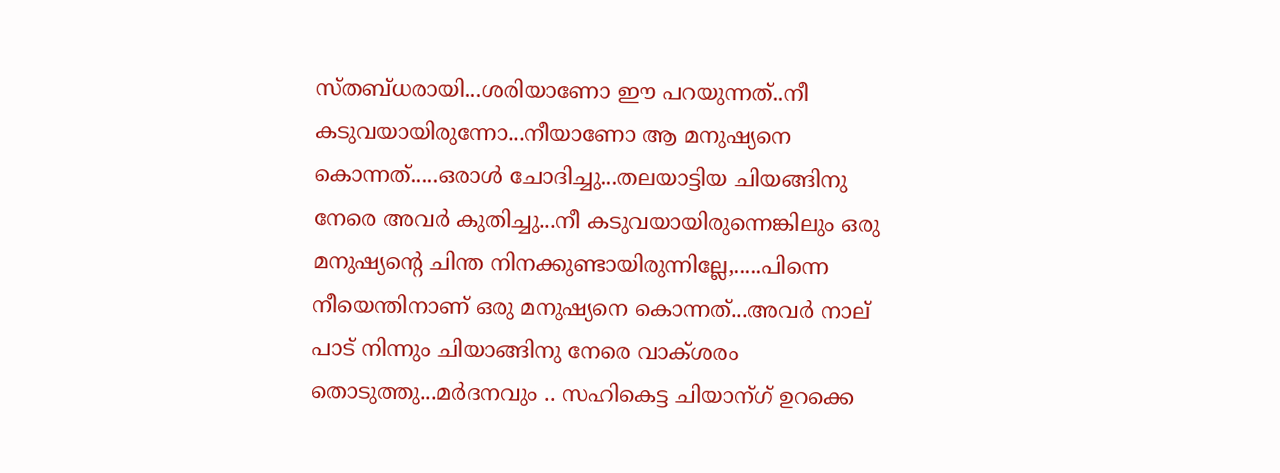സ്തബ്ധരായി...ശരിയാണോ ഈ പറയുന്നത്..നീ കടുവയായിരുന്നോ...നീയാണോ ആ മനുഷ്യനെ കൊന്നത്.....ഒരാള്‍ ചോദിച്ചു...തലയാട്ടിയ ചിയങ്ങിനു നേരെ അവര്‍ കുതിച്ചു...നീ കടുവയായിരുന്നെങ്കിലും ഒരു മനുഷ്യന്റെ ചിന്ത നിനക്കുണ്ടായിരുന്നില്ലേ,.....പിന്നെ നീയെന്തിനാണ്‌ ഒരു മനുഷ്യനെ കൊന്നത്...അവര്‍ നാല് പാട് നിന്നും ചിയാങ്ങിനു നേരെ വാക്ശരം  തൊടുത്തു...മര്‍ദനവും .. സഹികെട്ട ചിയാന്ഗ് ഉറക്കെ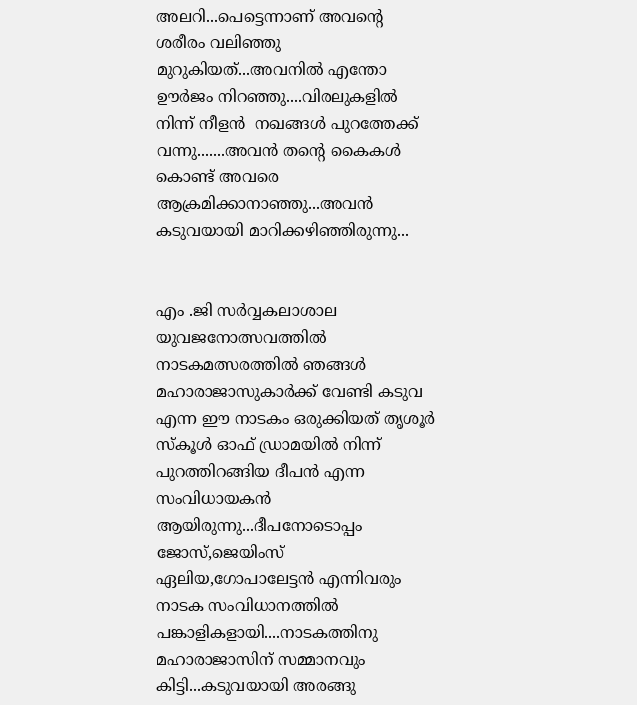അലറി...പെട്ടെന്നാണ് അവന്റെ ശരീരം വലിഞ്ഞു മുറുകിയത്...അവനില്‍ എന്തോ ഊര്‍ജം നിറഞ്ഞു....വിരലുകളില്‍ നിന്ന് നീളന്‍  നഖങ്ങള്‍ പുറത്തേക്ക് വന്നു.......അവന്‍ തന്‍റെ കൈകള്‍ കൊണ്ട് അവരെ ആക്രമിക്കാനാഞ്ഞു...അവന്‍ കടുവയായി മാറിക്കഴിഞ്ഞിരുന്നു...


എം .ജി സര്‍വ്വകലാശാല യുവജനോത്സവത്തില്‍ നാടകമത്സരത്തില്‍ ഞങ്ങള്‍ മഹാരാജാസുകാര്‍ക്ക് വേണ്ടി കടുവ എന്ന ഈ നാടകം ഒരുക്കിയത് തൃശൂര്‍ സ്കൂള്‍ ഓഫ് ഡ്രാമയില്‍ നിന്ന് പുറത്തിറങ്ങിയ ദീപന്‍ എന്ന സംവിധായകന്‍ ആയിരുന്നു...ദീപനോടൊപ്പം ജോസ്,ജെയിംസ്‌ ഏലിയ,ഗോപാലേട്ടന്‍ എന്നിവരും നാടക സംവിധാനത്തില്‍ പങ്കാളികളായി....നാടകത്തിനു മഹാരാജാസിന് സമ്മാനവും കിട്ടി...കടുവയായി അരങ്ങു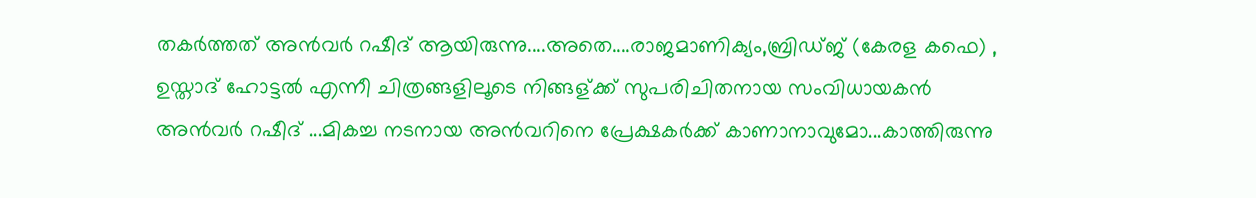തകര്‍ത്തത് അന്‍വര്‍ റഷീദ് ആയിരുന്നു....അതെ....രാജമാണിക്യം,ബ്രിഡ്ജ് (കേരള കഫെ) , ഉസ്താദ്‌ ഹോട്ടല്‍ എന്നീ ചിത്രങ്ങളിലൂടെ നിങ്ങള്ക്ക് സുപരിചിതനായ സംവിധായകന്‍ അന്‍വര്‍ റഷീദ് ...മികച്ച നടനായ അന്‍വറിനെ പ്രേക്ഷകര്‍ക്ക്‌ കാണാനാവുമോ...കാത്തിരുന്നു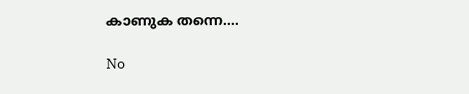കാണുക തന്നെ....

No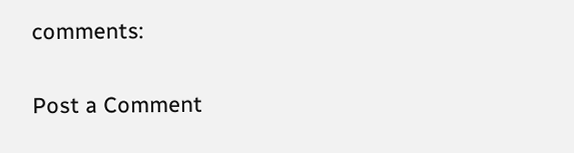comments:

Post a Comment